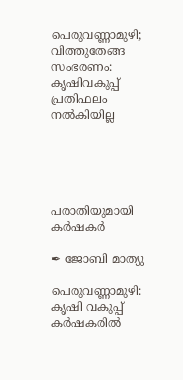പെരുവണ്ണാമുഴി; വിത്തുതേങ്ങ സംഭരണം: കൃഷിവകുപ്പ് പ്രതിഫലം നൽകിയില്ല





പരാതിയുമായി കർഷകർ

✒ ജോബി മാത്യു

പെരുവണ്ണാമുഴി:  കൃഷി വകുപ്പ് കർഷകരിൽ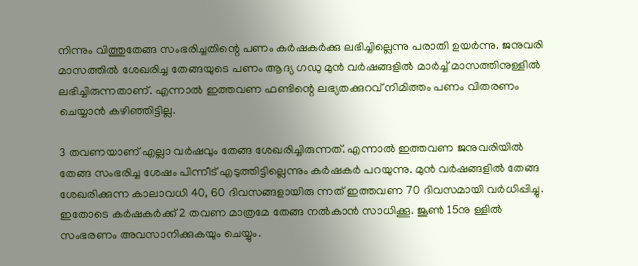നിന്നും വിത്തുതേങ്ങ സംഭരിച്ചതിന്റെ പണം കർഷകർക്കു ലഭിച്ചില്ലെന്നു പരാതി ഉയർന്നു. ജനുവരി മാസത്തിൽ ശേഖരിച്ച തേങ്ങയുടെ പണം ആദ്യ ഗഡു മുൻ വർഷങ്ങളിൽ മാർച്ച് മാസത്തിനുള്ളിൽ ലഭിച്ചിരുന്നതാണ്. എന്നാൽ ഇത്തവണ ഫണ്ടിന്റെ ലഭ്യതക്കുറവ് നിമിത്തം പണം വിതരണം ചെയ്യാൻ കഴിഞ്ഞിട്ടില്ല.

3 തവണയാണ് എല്ലാ വർഷവും തേങ്ങ ശേഖരിച്ചിരുന്നത്. എന്നാൽ ഇത്തവണ ജനുവരിയിൽ തേങ്ങ സംഭരിച്ച ശേഷം പിന്നീട് എടുത്തിട്ടില്ലെന്നും കർഷകർ പറയുന്നു. മുൻ വർഷങ്ങളിൽ തേങ്ങ ശേഖരിക്കുന്ന കാലാവധി 40, 60 ദിവസങ്ങളായിരു ന്നത് ഇത്തവണ 70 ദിവസമായി വർധിപ്പിച്ചു. ഇതോടെ കർഷകർക്ക് 2 തവണ മാത്രമേ തേങ്ങ നൽകാൻ സാധിക്കൂ. ജൂൺ 15നു ള്ളിൽ സംഭരണം അവസാനിക്കുകയും ചെയ്യും.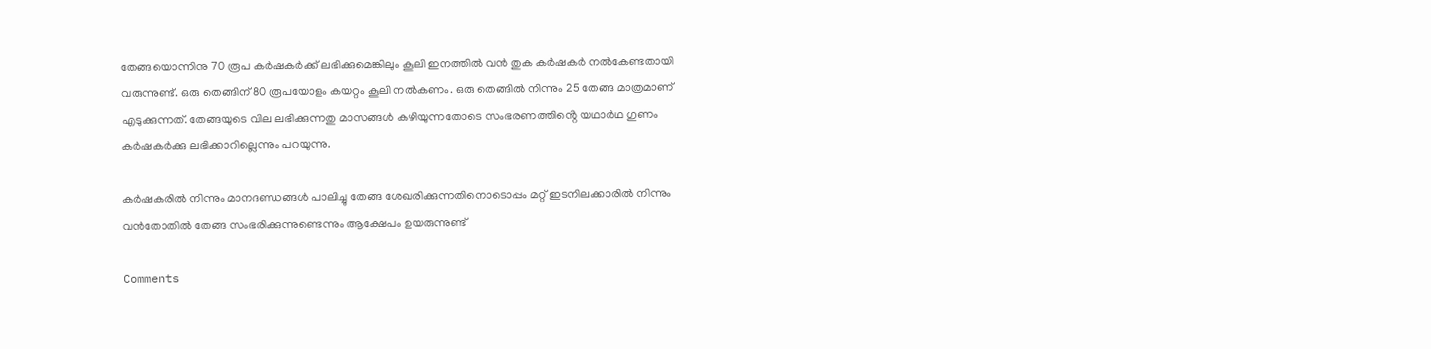തേങ്ങയൊന്നിനു 70 രൂപ കർഷകർക്ക് ലഭിക്കുമെങ്കിലും കൂലി ഇനത്തിൽ വൻ തുക കർഷകർ നൽകേണ്ടതായി വരുന്നുണ്ട്. ഒരു തെങ്ങിന് 80 രൂപയോളം കയറ്റം കൂലി നൽകണം. ഒരു തെങ്ങിൽ നിന്നും 25 തേങ്ങ മാത്രമാണ് എടുക്കുന്നത്. തേങ്ങയുടെ വില ലഭിക്കുന്നതു മാസങ്ങൾ കഴിയുന്നതോടെ സംഭരണത്തിൻ്റെ യഥാർഥ ഗുണം കർഷകർക്കു ലഭിക്കാറില്ലെന്നും പറയുന്നു.

കർഷകരിൽ നിന്നും മാനദണ്ഡങ്ങൾ പാലിച്ചു തേങ്ങ ശേഖരിക്കുന്നതിനൊടൊപ്പം മറ്റ് ഇടനിലക്കാരിൽ നിന്നും വൻതോതിൽ തേങ്ങ സംഭരിക്കുന്നുണ്ടെന്നും ആക്ഷേപം ഉയരുന്നുണ്ട്

Comments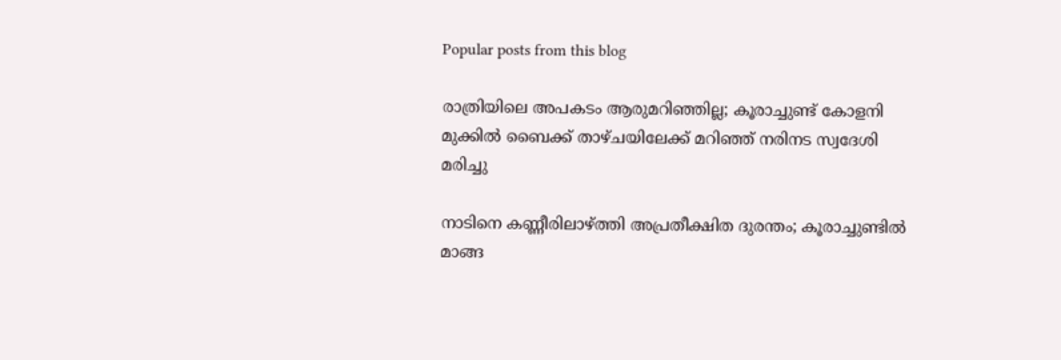Popular posts from this blog

രാത്രിയിലെ അപകടം ആരുമറിഞ്ഞില്ല; കൂരാച്ചുണ്ട് കോളനി മുക്കിൽ ബൈക്ക് താഴ്ചയിലേക്ക് മറിഞ്ഞ് നരിനട സ്വദേശി മരിച്ചു

നാടിനെ കണ്ണീരിലാഴ്ത്തി അപ്രതീക്ഷിത ദുരന്തം; കൂരാച്ചുണ്ടിൽ മാങ്ങ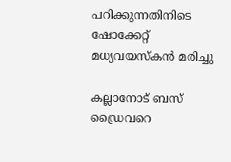പറിക്കുന്നതിനിടെ ഷോക്കേറ്റ് മധ്യവയസ്കൻ മരിച്ചു

കല്ലാനോട് ബസ് ഡ്രൈവറെ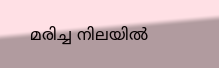മരിച്ച നിലയിൽ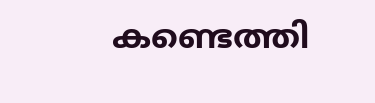കണ്ടെത്തി